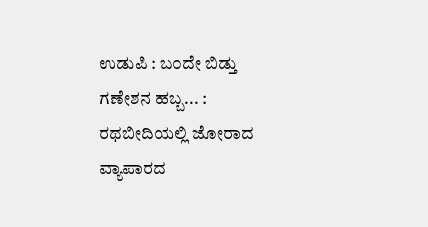ಉಡುಪಿ : ಬ೦ದೇ ಬಿಡ್ತು ಗಣೇಶನ ಹಬ್ಬ... : ರಥಬೀದಿಯಲ್ಲಿ ಜೋರಾದ ವ್ಯಾಪಾರದ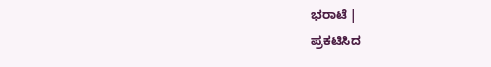ಭರಾಟೆ |
ಪ್ರಕಟಿಸಿದ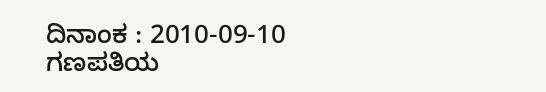ದಿನಾಂಕ : 2010-09-10
ಗಣಪತಿಯ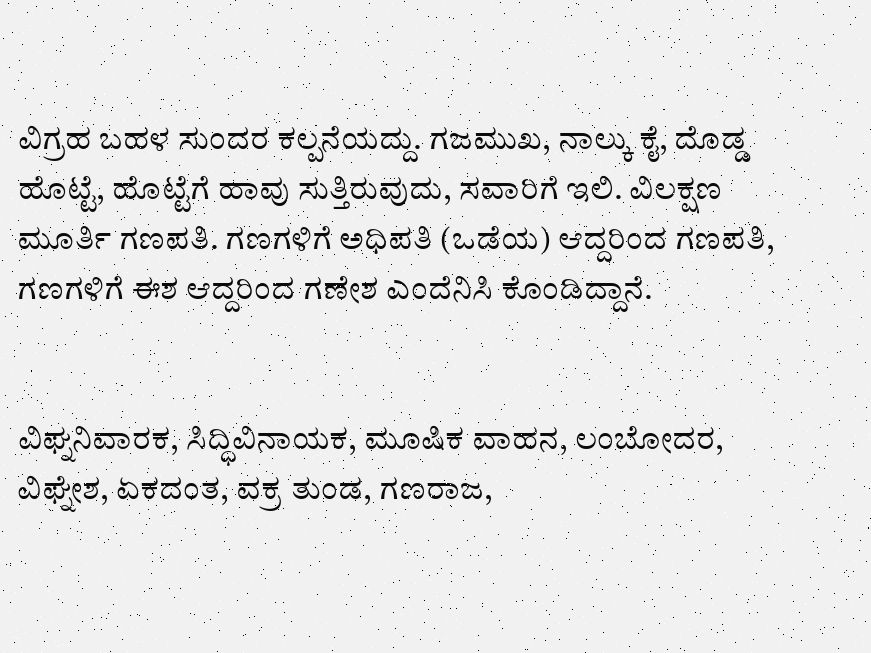ವಿಗ್ರಹ ಬಹಳ ಸುಂದರ ಕಲ್ಪನೆಯದ್ದು. ಗಜಮುಖ, ನಾಲ್ಕು ಕೈ, ದೊಡ್ಡ ಹೊಟ್ಟೆ, ಹೊಟ್ಟೆಗೆ ಹಾವು ಸುತ್ತಿರುವುದು, ಸವಾರಿಗೆ ಇಲಿ. ವಿಲಕ್ಷಣ ಮೂರ್ತಿ ಗಣಪತಿ. ಗಣಗಳಿಗೆ ಅಧಿಪತಿ (ಒಡೆಯ) ಆದ್ದರಿಂದ ಗಣಪತಿ, ಗಣಗಳಿಗೆ ಈಶ ಆದ್ದರಿಂದ ಗಣೇಶ ಎಂದೆನಿಸಿ ಕೊಂಡಿದ್ದಾನೆ.


ವಿಘ್ನನಿವಾರಕ, ಸಿದ್ಧಿವಿನಾಯಕ, ಮೂಷಿಕ ವಾಹನ, ಲಂಬೋದರ, ವಿಘ್ನೇಶ, ಏಕದಂತ, ವಕ್ರ ತುಂಡ, ಗಣರಾಜ,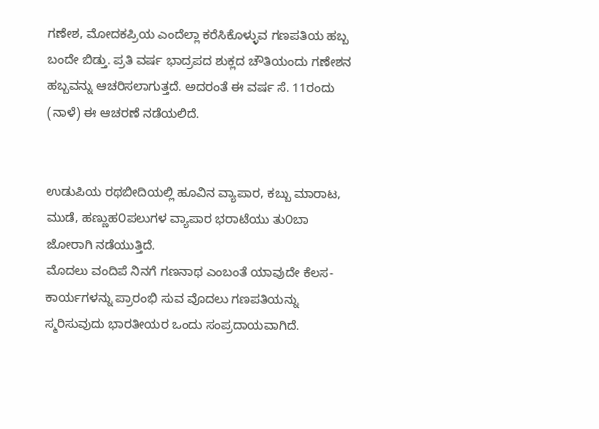ಗಣೇಶ, ಮೋದಕಪ್ರಿಯ ಎಂದೆಲ್ಲಾ ಕರೆಸಿಕೊಳ್ಳುವ ಗಣಪತಿಯ ಹಬ್ಬ ಬಂದೇ ಬಿಡ್ತು. ಪ್ರತಿ ವರ್ಷ ಭಾದ್ರಪದ ಶುಕ್ಲದ ಚೌತಿಯಂದು ಗಣೇಶನ ಹಬ್ಬವನ್ನು ಆಚರಿಸಲಾಗುತ್ತದೆ. ಅದರಂತೆ ಈ ವರ್ಷ ಸೆ. 11ರಂದು (ನಾಳೆ) ಈ ಆಚರಣೆ ನಡೆಯಲಿದೆ.


ಉಡುಪಿಯ ರಥಬೀದಿಯಲ್ಲಿ ಹೂವಿನ ವ್ಯಾಪಾರ, ಕಬ್ಬು ಮಾರಾಟ, ಮುಡೆ, ಹಣ್ಣುಹ೦ಪಲುಗಳ ವ್ಯಾಪಾರ ಭರಾಟೆಯು ತು೦ಬಾ ಜೋರಾಗಿ ನಡೆಯುತ್ತಿದೆ.
ಮೊದಲು ವಂದಿಪೆ ನಿನಗೆ ಗಣನಾಥ ಎಂಬಂತೆ ಯಾವುದೇ ಕೆಲಸ-ಕಾರ್ಯಗಳನ್ನು ಪ್ರಾರಂಭಿ ಸುವ ವೊದಲು ಗಣಪತಿಯನ್ನು ಸ್ಮರಿಸುವುದು ಭಾರತೀಯರ ಒಂದು ಸಂಪ್ರದಾಯವಾಗಿದೆ.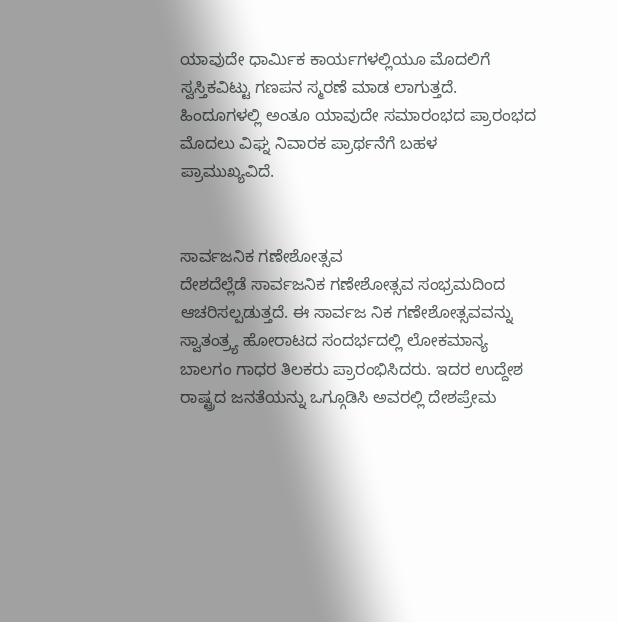ಯಾವುದೇ ಧಾರ್ಮಿಕ ಕಾರ್ಯಗಳಲ್ಲಿಯೂ ಮೊದಲಿಗೆ ಸ್ವಸ್ತಿಕವಿಟ್ಟು ಗಣಪನ ಸ್ಮರಣೆ ಮಾಡ ಲಾಗುತ್ತದೆ. ಹಿಂದೂಗಳಲ್ಲಿ ಅಂತೂ ಯಾವುದೇ ಸಮಾರಂಭದ ಪ್ರಾರಂಭದ ಮೊದಲು ವಿಘ್ನ ನಿವಾರಕ ಪ್ರಾರ್ಥನೆಗೆ ಬಹಳ ಪ್ರಾಮುಖ್ಯವಿದೆ.


ಸಾರ್ವಜನಿಕ ಗಣೇಶೋತ್ಸವ
ದೇಶದೆಲ್ಲೆಡೆ ಸಾರ್ವಜನಿಕ ಗಣೇಶೋತ್ಸವ ಸಂಭ್ರಮದಿಂದ ಆಚರಿಸಲ್ಪಡುತ್ತದೆ. ಈ ಸಾರ್ವಜ ನಿಕ ಗಣೇಶೋತ್ಸವವನ್ನು ಸ್ವಾತಂತ್ರ್ಯ ಹೋರಾಟದ ಸಂದರ್ಭದಲ್ಲಿ ಲೋಕಮಾನ್ಯ ಬಾಲಗಂ ಗಾಧರ ತಿಲಕರು ಪ್ರಾರಂಭಿಸಿದರು. ಇದರ ಉದ್ದೇಶ ರಾಷ್ಟ್ರದ ಜನತೆಯನ್ನು ಒಗ್ಗೂಡಿಸಿ ಅವರಲ್ಲಿ ದೇಶಪ್ರೇಮ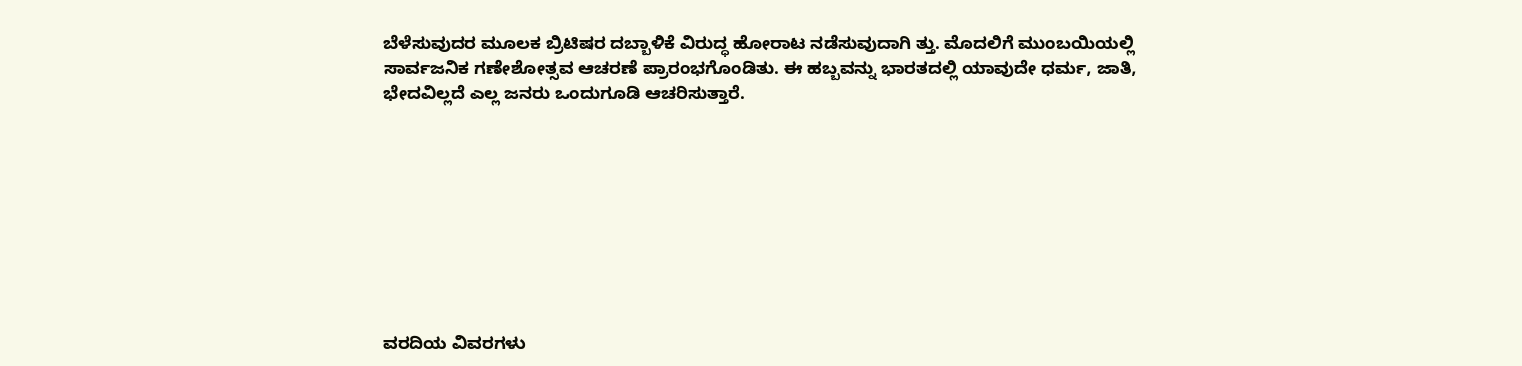ಬೆಳೆಸುವುದರ ಮೂಲಕ ಬ್ರಿಟಿಷರ ದಬ್ಬಾಳಿಕೆ ವಿರುದ್ಧ ಹೋರಾಟ ನಡೆಸುವುದಾಗಿ ತ್ತು. ಮೊದಲಿಗೆ ಮುಂಬಯಿಯಲ್ಲಿ ಸಾರ್ವಜನಿಕ ಗಣೇಶೋತ್ಸವ ಆಚರಣೆ ಪ್ರಾರಂಭಗೊಂಡಿತು. ಈ ಹಬ್ಬವನ್ನು ಭಾರತದಲ್ಲಿ ಯಾವುದೇ ಧರ್ಮ, ಜಾತಿ, ಭೇದವಿಲ್ಲದೆ ಎಲ್ಲ ಜನರು ಒಂದುಗೂಡಿ ಆಚರಿಸುತ್ತಾರೆ.









ವರದಿಯ ವಿವರಗಳು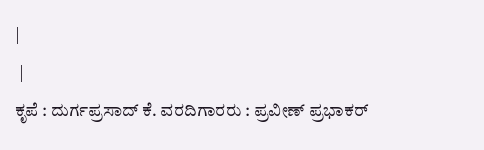|
 |
ಕೃಪೆ : ದುರ್ಗಪ್ರಸಾದ್ ಕೆ. ವರದಿಗಾರರು : ಪ್ರವೀಣ್ ಪ್ರಭಾಕರ್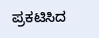ಪ್ರಕಟಿಸಿದ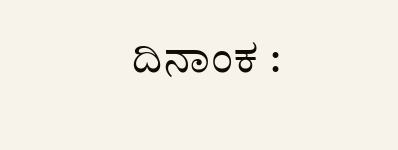ದಿನಾಂಕ :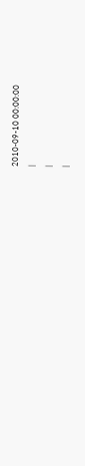2010-09-10 00:00:00
|
|
|